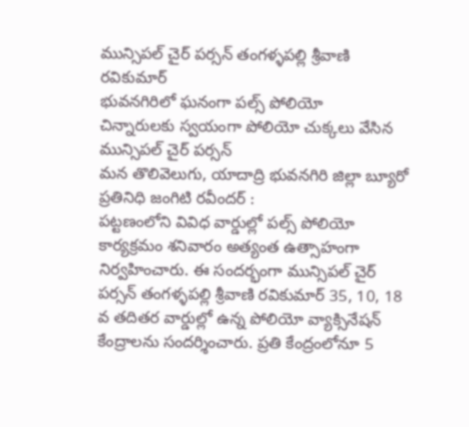మున్సిపల్ చైర్ పర్సన్ తంగళ్ళపల్లి శ్రీవాణి రవికుమార్
భువనగిరిలో ఘనంగా పల్స్ పోలియో
చిన్నారులకు స్వయంగా పోలియో చుక్కలు వేసిన మున్సిపల్ చైర్ పర్సన్
మన తొలివెలుగు, యాదాద్రి భువనగిరి జిల్లా బ్యూరో ప్రతినిధి జంగిటి రవీందర్ :
పట్టణంలోని వివిధ వార్డుల్లో పల్స్ పోలియో కార్యక్రమం శనివారం అత్యంత ఉత్సాహంగా నిర్వహించారు. ఈ సందర్భంగా మున్సిపల్ చైర్ పర్సన్ తంగళ్ళపల్లి శ్రీవాణి రవికుమార్ 35, 10, 18 వ తదితర వార్డుల్లో ఉన్న పోలియో వ్యాక్సినేషన్ కేంద్రాలను సందర్శించారు. ప్రతి కేంద్రంలోనూ 5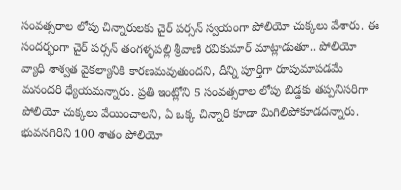సంవత్సరాల లోపు చిన్నారులకు చైర్ పర్సన్ స్వయంగా పోలియో చుక్కలు వేశారు. ఈ సందర్భంగా చైర్ పర్సన్ తంగళ్ళపల్లి శ్రీవాణి రవికుమార్ మాట్లాడుతూ.. పోలియో వ్యాధి శాశ్వత వైకల్యానికి కారణమవుతుందని, దీన్ని పూర్తిగా రూపుమాపడమే మనందరి ధ్యేయమన్నారు. ప్రతి ఇంట్లోని 5 సంవత్సరాల లోపు బిడ్డకు తప్పనిసరిగా పోలియో చుక్కలు వేయించాలని, ఏ ఒక్క చిన్నారి కూడా మిగిలిపోకూడదన్నారు. భువనగిరిని 100 శాతం పోలియో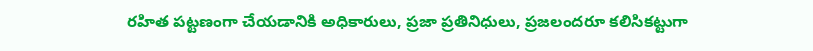రహిత పట్టణంగా చేయడానికి అధికారులు, ప్రజా ప్రతినిధులు, ప్రజలందరూ కలిసికట్టుగా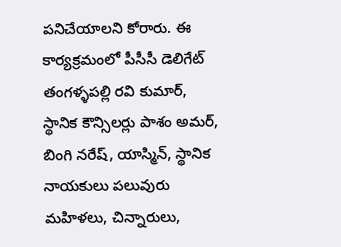పనిచేయాలని కోరారు. ఈ కార్యక్రమంలో పీసీసీ డెలిగేట్ తంగళ్ళపల్లి రవి కుమార్, స్థానిక కౌన్సిలర్లు పాశం అమర్, బింగి నరేష్, యాస్మిన్, స్థానిక నాయకులు పలువురు మహిళలు, చిన్నారులు,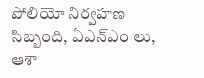పోలియో నిర్వహణ సిబ్బంది, ఏఎన్ఎం లు, ఆశా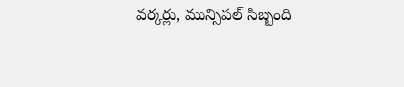వర్కర్లు, మున్సిపల్ సిబ్బంది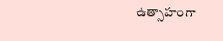ఉత్సాహంగా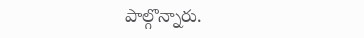పాల్గొన్నారు.